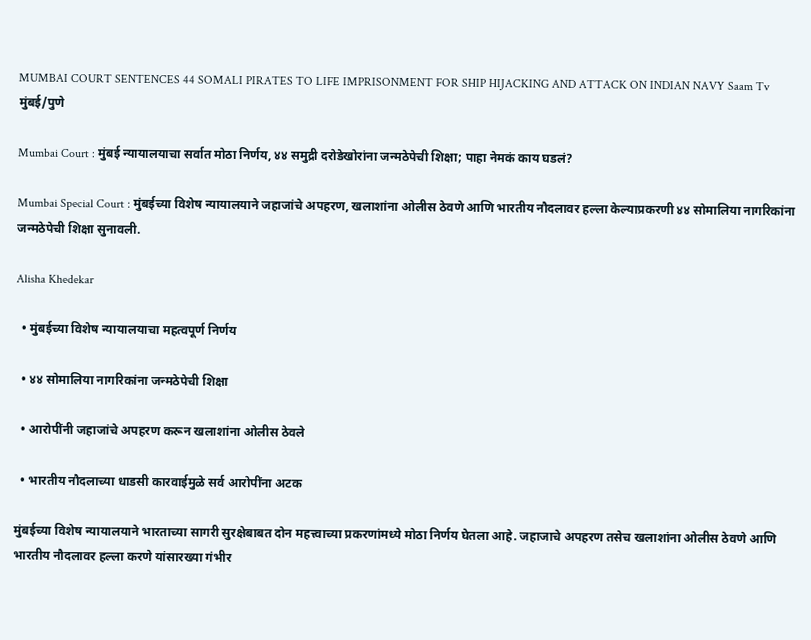MUMBAI COURT SENTENCES 44 SOMALI PIRATES TO LIFE IMPRISONMENT FOR SHIP HIJACKING AND ATTACK ON INDIAN NAVY Saam Tv
मुंबई/पुणे

Mumbai Court : मुंबई न्यायालयाचा सर्वात मोठा निर्णय, ४४ समुद्री दरोडेखोरांना जन्मठेपेची शिक्षा; पाहा नेमकं काय घडलं?

Mumbai Special Court : मुंबईच्या विशेष न्यायालयाने जहाजांचे अपहरण, खलाशांना ओलीस ठेवणे आणि भारतीय नौदलावर हल्ला केल्याप्रकरणी ४४ सोमालिया नागरिकांना जन्मठेपेची शिक्षा सुनावली.

Alisha Khedekar

  • मुंबईच्या विशेष न्यायालयाचा महत्वपूर्ण निर्णय

  • ४४ सोमालिया नागरिकांना जन्मठेपेची शिक्षा

  • आरोपींनी जहाजांचे अपहरण करून खलाशांना ओलीस ठेवले

  • भारतीय नौदलाच्या धाडसी कारवाईमुळे सर्व आरोपींना अटक

मुंबईच्या विशेष न्यायालयाने भारताच्या सागरी सुरक्षेबाबत दोन महत्त्वाच्या प्रकरणांमध्ये मोठा निर्णय घेतला आहे. जहाजाचे अपहरण तसेच खलाशांना ओलीस ठेवणे आणि भारतीय नौदलावर हल्ला करणे यांसारख्या गंभीर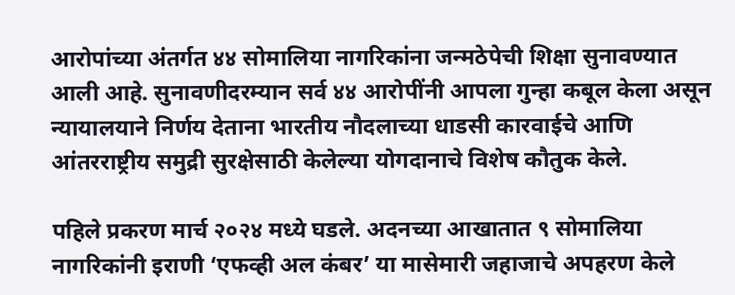आरोपांच्या अंतर्गत ४४ सोमालिया नागरिकांना जन्मठेपेची शिक्षा सुनावण्यात आली आहे. सुनावणीदरम्यान सर्व ४४ आरोपींनी आपला गुन्हा कबूल केला असून न्यायालयाने निर्णय देताना भारतीय नौदलाच्या धाडसी कारवाईचे आणि आंतरराष्ट्रीय समुद्री सुरक्षेसाठी केलेल्या योगदानाचे विशेष कौतुक केले.

पहिले प्रकरण मार्च २०२४ मध्ये घडले. अदनच्या आखातात ९ सोमालिया नागरिकांनी इराणी ‘एफव्ही अल कंबर’ या मासेमारी जहाजाचे अपहरण केले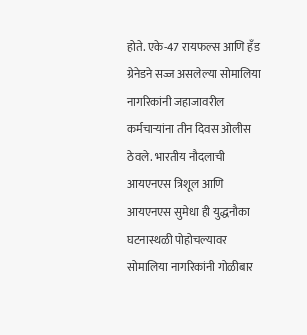होते. एके-47 रायफल्स आणि हँड ग्रेनेडने सज्ज असलेल्या सोमालिया नागरिकांनी जहाजावरील कर्मचाऱ्यांना तीन दिवस ओलीस ठेवले. भारतीय नौदलाची आयएनएस त्रिशूल आणि आयएनएस सुमेधा ही युद्धनौका घटनास्थळी पोहोचल्यावर सोमालिया नागरिकांनी गोळीबार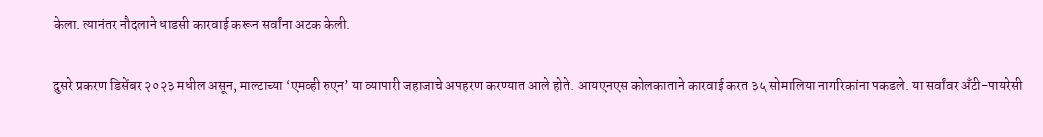केला. त्यानंतर नौदलाने धाडसी कारवाई करून सर्वांना अटक केली.

दुसरे प्रकरण डिसेंबर २०२३ मधील असून, माल्टाच्या ‘एमव्ही रुएन’ या व्यापारी जहाजाचे अपहरण करण्यात आले होते. आयएनएस कोलकाताने कारवाई करत ३५ सोमालिया नागरिकांना पकडले. या सर्वांवर अँटी-पायरेसी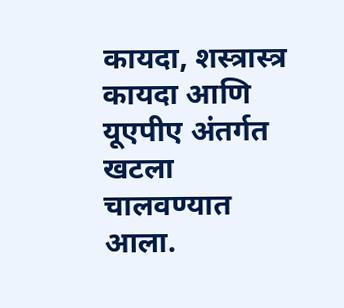कायदा, शस्त्रास्त्र कायदा आणि यूएपीए अंतर्गत खटला चालवण्यात आला.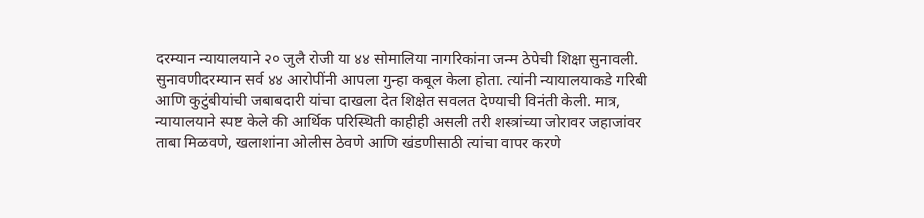दरम्यान न्यायालयाने २० जुलै रोजी या ४४ सोमालिया नागरिकांना जन्म ठेपेची शिक्षा सुनावली. सुनावणीदरम्यान सर्व ४४ आरोपींनी आपला गुन्हा कबूल केला होता. त्यांनी न्यायालयाकडे गरिबी आणि कुटुंबीयांची जबाबदारी यांचा दाखला देत शिक्षेत सवलत देण्याची विनंती केली. मात्र, न्यायालयाने स्पष्ट केले की आर्थिक परिस्थिती काहीही असली तरी शस्त्रांच्या जोरावर जहाजांवर ताबा मिळवणे, खलाशांना ओलीस ठेवणे आणि खंडणीसाठी त्यांचा वापर करणे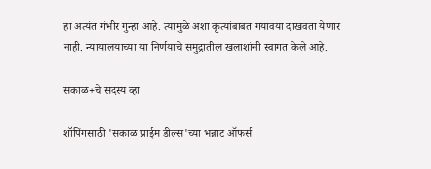हा अत्यंत गंभीर गुन्हा आहे. त्यामुळे अशा कृत्यांबाबत गयावया दाखवता येणार नाही. न्यायालयाच्या या निर्णयाचे समुद्रातील खलाशांनी स्वागत केले आहे.

सकाळ+चे सदस्य व्हा

शॉपिंगसाठी 'सकाळ प्राईम डील्स'च्या भन्नाट ऑफर्स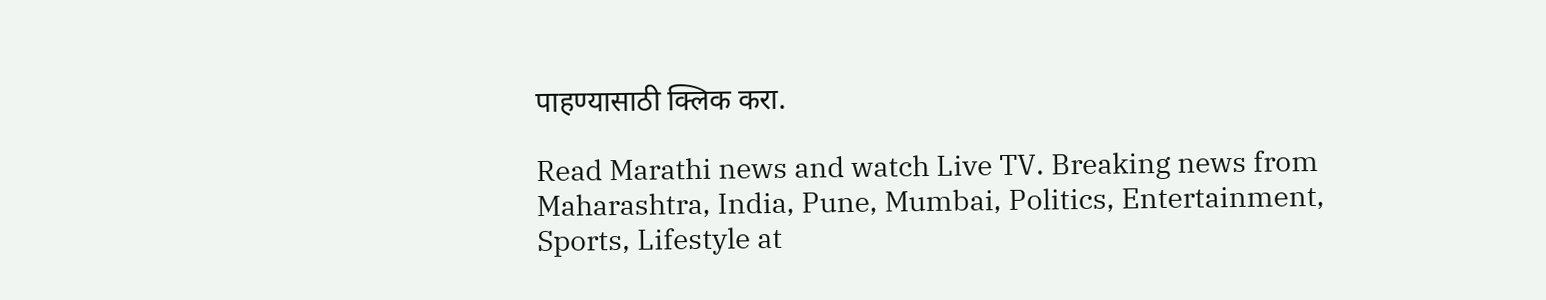पाहण्यासाठी क्लिक करा.

Read Marathi news and watch Live TV. Breaking news from Maharashtra, India, Pune, Mumbai, Politics, Entertainment, Sports, Lifestyle at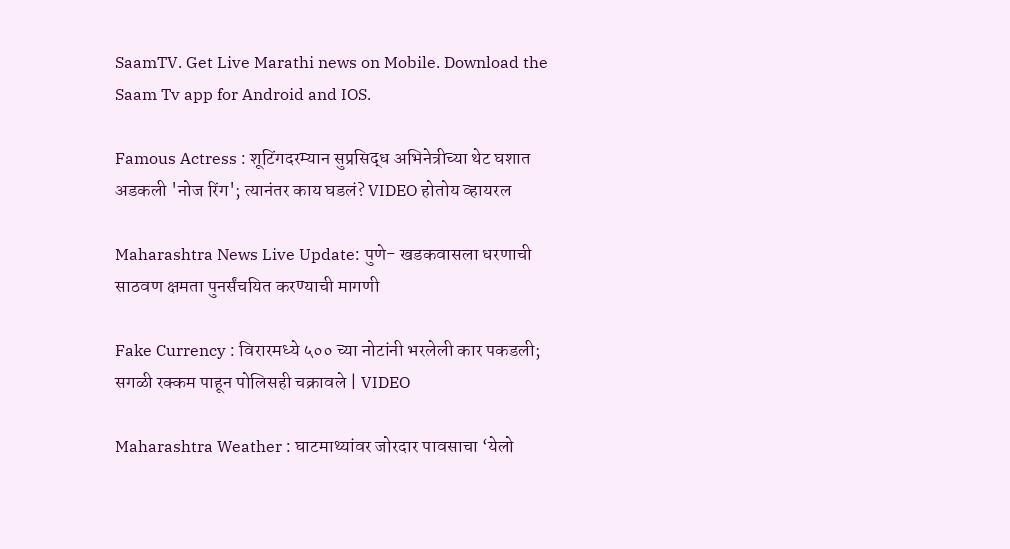SaamTV. Get Live Marathi news on Mobile. Download the Saam Tv app for Android and IOS.

Famous Actress : शूटिंगदरम्यान सुप्रसिद्ध अभिनेत्रीच्या थेट घशात अडकली 'नोज रिंग'; त्यानंतर काय घडलं? VIDEO होतोय व्हायरल

Maharashtra News Live Update: पुणे- खडकवासला धरणाची साठवण क्षमता पुनर्संचयित करण्याची मागणी

Fake Currency : विरारमध्ये ५०० च्या नोटांनी भरलेली कार पकडली; सगळी रक्कम पाहून पोलिसही चक्रावले | VIDEO

Maharashtra Weather : घाटमाथ्यांवर जोरदार पावसाचा ‘येलो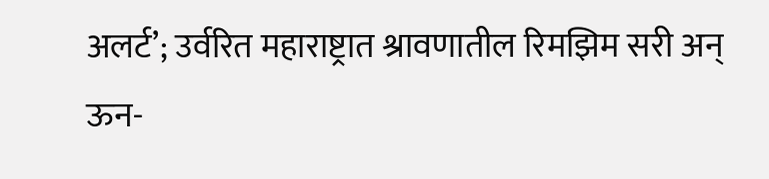अलर्ट’; उर्वरित महाराष्ट्रात श्रावणातील रिमझिम सरी अन् ऊन-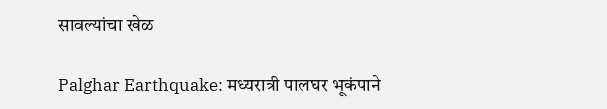सावल्यांचा खेळ

Palghar Earthquake: मध्यरात्री पालघर भूकंपाने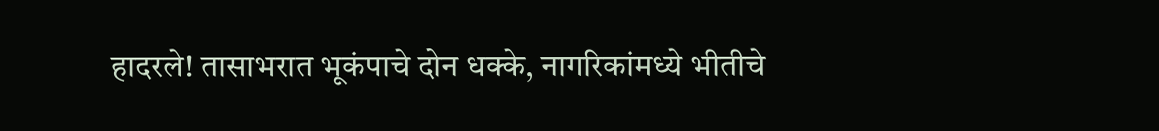हादरले! तासाभरात भूकंपाचे दोन धक्के, नागरिकांमध्ये भीतीचे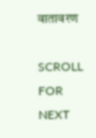वातावरण

SCROLL FOR NEXT